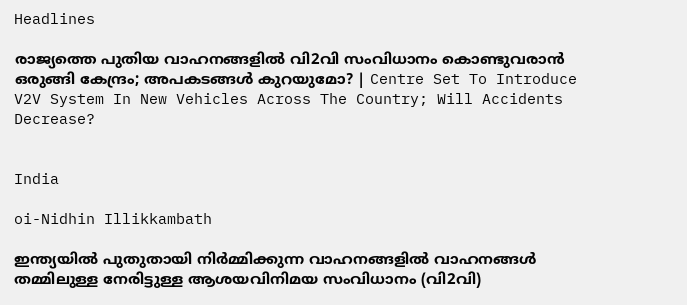Headlines

രാജ്യത്തെ പുതിയ വാഹനങ്ങളിൽ വി2വി സംവിധാനം കൊണ്ടുവരാൻ ഒരുങ്ങി കേന്ദ്രം; അപകടങ്ങൾ കുറയുമോ? | Centre Set To Introduce V2V System In New Vehicles Across The Country; Will Accidents Decrease?


India

oi-Nidhin Illikkambath

ഇന്ത്യയിൽ പുതുതായി നിർമ്മിക്കുന്ന വാഹനങ്ങളിൽ വാഹനങ്ങൾ തമ്മിലുള്ള നേരിട്ടുള്ള ആശയവിനിമയ സംവിധാനം (വി2വി)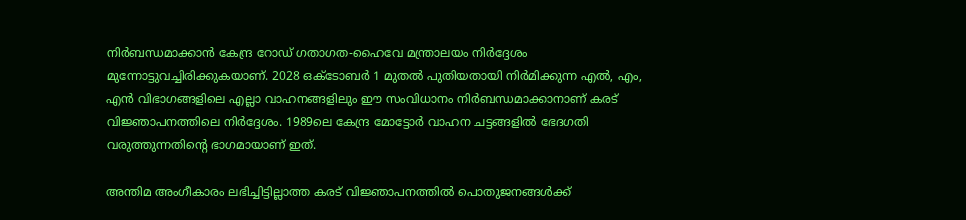നിർബന്ധമാക്കാൻ കേന്ദ്ര റോഡ് ഗതാഗത-ഹൈവേ മന്ത്രാലയം നിർദ്ദേശം മുന്നോട്ടുവച്ചിരിക്കുകയാണ്. 2028 ഒക്ടോബർ 1 മുതൽ പുതിയതായി നിർമിക്കുന്ന എൽ, എം, എൻ വിഭാഗങ്ങളിലെ എല്ലാ വാഹനങ്ങളിലും ഈ സംവിധാനം നിർബന്ധമാക്കാനാണ് കരട് വിജ്ഞാപനത്തിലെ നിർദ്ദേശം. 1989ലെ കേന്ദ്ര മോട്ടോർ വാഹന ചട്ടങ്ങളിൽ ഭേദഗതി വരുത്തുന്നതിന്റെ ഭാഗമായാണ് ഇത്.

അന്തിമ അംഗീകാരം ലഭിച്ചിട്ടില്ലാത്ത കരട് വിജ്ഞാപനത്തിൽ പൊതുജനങ്ങൾക്ക്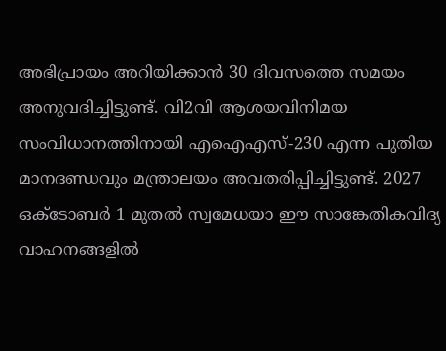അഭിപ്രായം അറിയിക്കാൻ 30 ദിവസത്തെ സമയം അനുവദിച്ചിട്ടുണ്ട്. വി2വി ആശയവിനിമയ സംവിധാനത്തിനായി എഐഎസ്-230 എന്ന പുതിയ മാനദണ്ഡവും മന്ത്രാലയം അവതരിപ്പിച്ചിട്ടുണ്ട്. 2027 ഒക്ടോബർ 1 മുതൽ സ്വമേധയാ ഈ സാങ്കേതികവിദ്യ വാഹനങ്ങളിൽ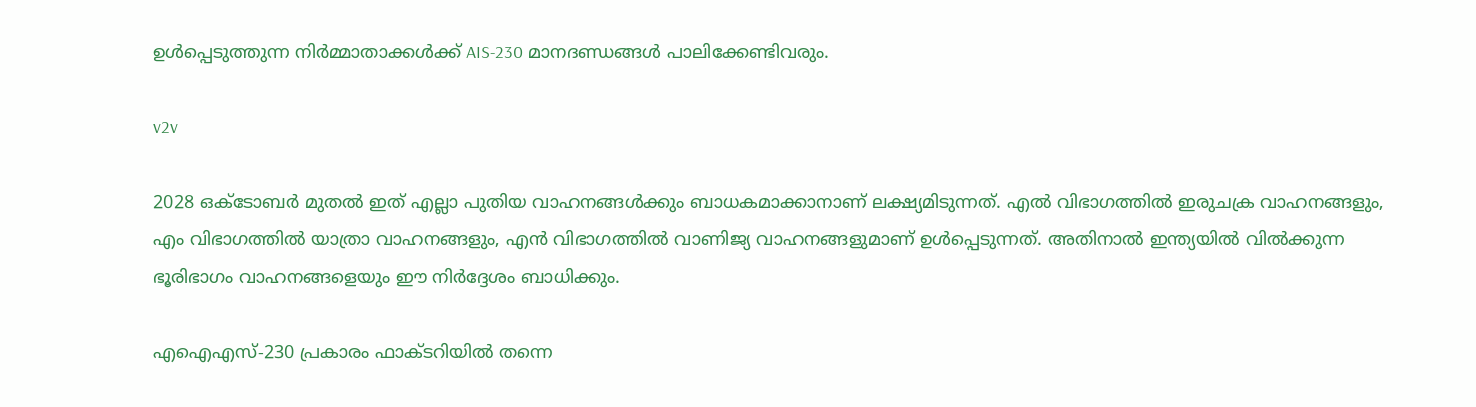ഉൾപ്പെടുത്തുന്ന നിർമ്മാതാക്കൾക്ക് AIS-230 മാനദണ്ഡങ്ങൾ പാലിക്കേണ്ടിവരും.

v2v

2028 ഒക്ടോബർ മുതൽ ഇത് എല്ലാ പുതിയ വാഹനങ്ങൾക്കും ബാധകമാക്കാനാണ് ലക്ഷ്യമിടുന്നത്. എൽ വിഭാഗത്തിൽ ഇരുചക്ര വാഹനങ്ങളും, എം വിഭാഗത്തിൽ യാത്രാ വാഹനങ്ങളും, എൻ വിഭാഗത്തിൽ വാണിജ്യ വാഹനങ്ങളുമാണ് ഉൾപ്പെടുന്നത്. അതിനാൽ ഇന്ത്യയിൽ വിൽക്കുന്ന ഭൂരിഭാഗം വാഹനങ്ങളെയും ഈ നിർദ്ദേശം ബാധിക്കും.

എഐഎസ്-230 പ്രകാരം ഫാക്‌ടറിയിൽ തന്നെ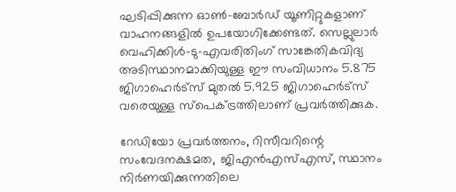ഘടിപ്പിക്കുന്ന ഓൺ-ബോർഡ് യൂണിറ്റുകളാണ് വാഹനങ്ങളിൽ ഉപയോഗിക്കേണ്ടത്. സെല്ലുലാർ വെഹിക്കിൾ-ടു-എവരിതിംഗ് സാങ്കേതികവിദ്യ അടിസ്ഥാനമാക്കിയുള്ള ഈ സംവിധാനം 5.875 ജിഗാഹെർട്സ് മുതൽ 5.925 ജിഗാഹെർട്സ് വരെയുള്ള സ്പെക്ട്രത്തിലാണ് പ്രവർത്തിക്കുക.

റേഡിയോ പ്രവർത്തനം, റിസീവറിന്റെ സംവേദനക്ഷമത, ജിഎൻഎസ്എസ്, സ്ഥാനം നിർണയിക്കുന്നതിലെ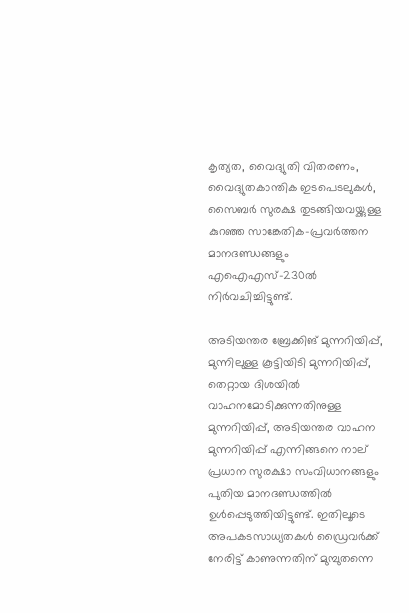കൃത്യത, വൈദ്യുതി വിതരണം, വൈദ്യുതകാന്തിക ഇടപെടലുകൾ, സൈബർ സുരക്ഷ തുടങ്ങിയവയ്ക്കുള്ള കുറഞ്ഞ സാങ്കേതിക-പ്രവർത്തന മാനദണ്ഡങ്ങളും എഐഎസ്-230ൽ നിർവചിച്ചിട്ടുണ്ട്.

അടിയന്തര ബ്രേക്കിങ് മുന്നറിയിപ്പ്, മുന്നിലുള്ള കൂട്ടിയിടി മുന്നറിയിപ്പ്, തെറ്റായ ദിശയിൽ വാഹനമോടിക്കുന്നതിനുള്ള മുന്നറിയിപ്പ്, അടിയന്തര വാഹന മുന്നറിയിപ്പ് എന്നിങ്ങനെ നാല് പ്രധാന സുരക്ഷാ സംവിധാനങ്ങളും പുതിയ മാനദണ്ഡത്തിൽ ഉൾപ്പെടുത്തിയിട്ടുണ്ട്. ഇതിലൂടെ അപകടസാധ്യതകൾ ഡ്രൈവർക്ക് നേരിട്ട് കാണുന്നതിന് മുമ്പുതന്നെ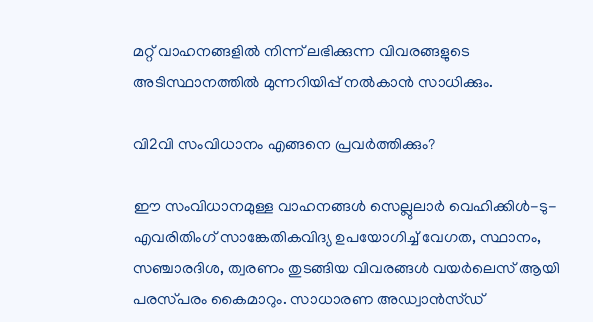മറ്റ് വാഹനങ്ങളിൽ നിന്ന് ലഭിക്കുന്ന വിവരങ്ങളുടെ അടിസ്ഥാനത്തിൽ മുന്നറിയിപ്പ് നൽകാൻ സാധിക്കും.

വി2വി സംവിധാനം എങ്ങനെ പ്രവർത്തിക്കും?

ഈ സംവിധാനമുള്ള വാഹനങ്ങൾ സെല്ലുലാർ വെഹിക്കിൾ-ടു-എവരിതിംഗ് സാങ്കേതികവിദ്യ ഉപയോഗിച്ച് വേഗത, സ്ഥാനം, സഞ്ചാരദിശ, ത്വരണം തുടങ്ങിയ വിവരങ്ങൾ വയർലെസ് ആയി പരസ്‌പരം കൈമാറും. സാധാരണ അഡ്വാൻസ്ഡ്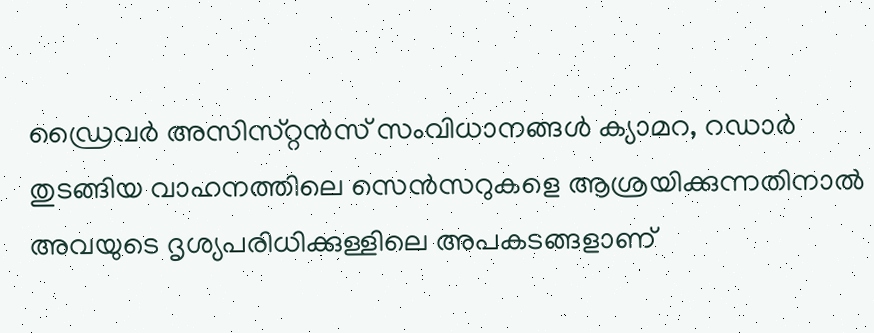ഡ്രൈവർ അസിസ്‌റ്റൻസ് സംവിധാനങ്ങൾ ക്യാമറ, റഡാർ തുടങ്ങിയ വാഹനത്തിലെ സെൻസറുകളെ ആശ്രയിക്കുന്നതിനാൽ അവയുടെ ദൃശ്യപരിധിക്കുള്ളിലെ അപകടങ്ങളാണ്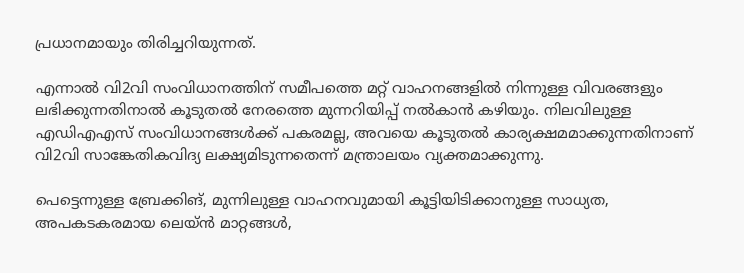പ്രധാനമായും തിരിച്ചറിയുന്നത്.

എന്നാൽ വി2വി സംവിധാനത്തിന് സമീപത്തെ മറ്റ് വാഹനങ്ങളിൽ നിന്നുള്ള വിവരങ്ങളും ലഭിക്കുന്നതിനാൽ കൂടുതൽ നേരത്തെ മുന്നറിയിപ്പ് നൽകാൻ കഴിയും. നിലവിലുള്ള എഡിഎഎസ് സംവിധാനങ്ങൾക്ക് പകരമല്ല, അവയെ കൂടുതൽ കാര്യക്ഷമമാക്കുന്നതിനാണ് വി2വി സാങ്കേതികവിദ്യ ലക്ഷ്യമിടുന്നതെന്ന് മന്ത്രാലയം വ്യക്തമാക്കുന്നു.

പെട്ടെന്നുള്ള ബ്രേക്കിങ്, മുന്നിലുള്ള വാഹനവുമായി കൂട്ടിയിടിക്കാനുള്ള സാധ്യത, അപകടകരമായ ലെയ്ൻ മാറ്റങ്ങൾ,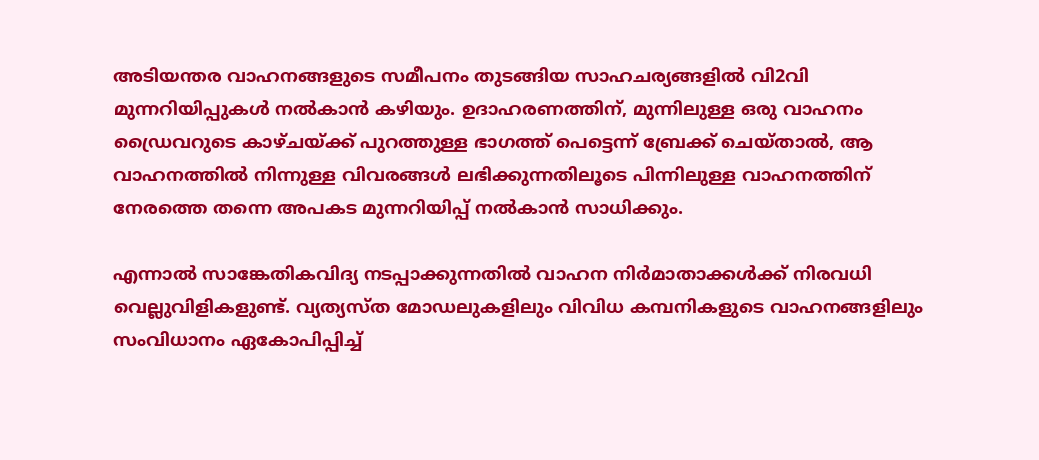അടിയന്തര വാഹനങ്ങളുടെ സമീപനം തുടങ്ങിയ സാഹചര്യങ്ങളിൽ വി2വി മുന്നറിയിപ്പുകൾ നൽകാൻ കഴിയും. ഉദാഹരണത്തിന്, മുന്നിലുള്ള ഒരു വാഹനം ഡ്രൈവറുടെ കാഴ്‌ചയ്ക്ക് പുറത്തുള്ള ഭാഗത്ത് പെട്ടെന്ന് ബ്രേക്ക് ചെയ്‌താൽ, ആ വാഹനത്തിൽ നിന്നുള്ള വിവരങ്ങൾ ലഭിക്കുന്നതിലൂടെ പിന്നിലുള്ള വാഹനത്തിന് നേരത്തെ തന്നെ അപകട മുന്നറിയിപ്പ് നൽകാൻ സാധിക്കും.

എന്നാൽ സാങ്കേതികവിദ്യ നടപ്പാക്കുന്നതിൽ വാഹന നിർമാതാക്കൾക്ക് നിരവധി വെല്ലുവിളികളുണ്ട്. വ്യത്യസ്‌ത മോഡലുകളിലും വിവിധ കമ്പനികളുടെ വാഹനങ്ങളിലും സംവിധാനം ഏകോപിപ്പിച്ച്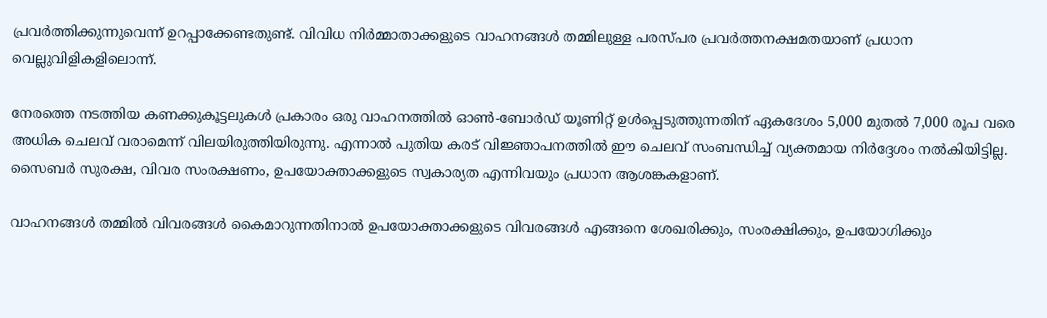പ്രവർത്തിക്കുന്നുവെന്ന് ഉറപ്പാക്കേണ്ടതുണ്ട്. വിവിധ നിർമ്മാതാക്കളുടെ വാഹനങ്ങൾ തമ്മിലുള്ള പരസ്‌പര പ്രവർത്തനക്ഷമതയാണ് പ്രധാന വെല്ലുവിളികളിലൊന്ന്.

നേരത്തെ നടത്തിയ കണക്കുകൂട്ടലുകൾ പ്രകാരം ഒരു വാഹനത്തിൽ ഓൺ-ബോർഡ് യൂണിറ്റ് ഉൾപ്പെടുത്തുന്നതിന് ഏകദേശം 5,000 മുതൽ 7,000 രൂപ വരെ അധിക ചെലവ് വരാമെന്ന് വിലയിരുത്തിയിരുന്നു. എന്നാൽ പുതിയ കരട് വിജ്ഞാപനത്തിൽ ഈ ചെലവ് സംബന്ധിച്ച് വ്യക്തമായ നിർദ്ദേശം നൽകിയിട്ടില്ല. സൈബർ സുരക്ഷ, വിവര സംരക്ഷണം, ഉപയോക്താക്കളുടെ സ്വകാര്യത എന്നിവയും പ്രധാന ആശങ്കകളാണ്.

വാഹനങ്ങൾ തമ്മിൽ വിവരങ്ങൾ കൈമാറുന്നതിനാൽ ഉപയോക്താക്കളുടെ വിവരങ്ങൾ എങ്ങനെ ശേഖരിക്കും, സംരക്ഷിക്കും, ഉപയോഗിക്കും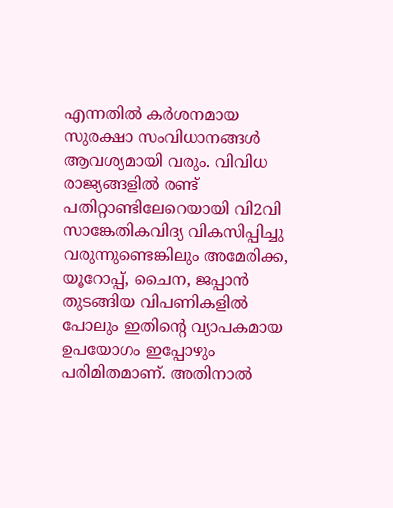എന്നതിൽ കർശനമായ സുരക്ഷാ സംവിധാനങ്ങൾ ആവശ്യമായി വരും. വിവിധ രാജ്യങ്ങളിൽ രണ്ട് പതിറ്റാണ്ടിലേറെയായി വി2വി സാങ്കേതികവിദ്യ വികസിപ്പിച്ചു വരുന്നുണ്ടെങ്കിലും അമേരിക്ക, യൂറോപ്പ്, ചൈന, ജപ്പാൻ തുടങ്ങിയ വിപണികളിൽ പോലും ഇതിന്റെ വ്യാപകമായ ഉപയോഗം ഇപ്പോഴും പരിമിതമാണ്. അതിനാൽ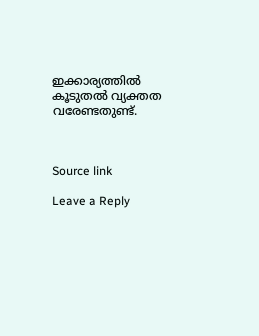ഇക്കാര്യത്തിൽ കൂടുതൽ വ്യക്തത വരേണ്ടതുണ്ട്.



Source link

Leave a Reply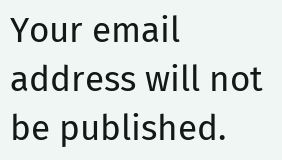Your email address will not be published.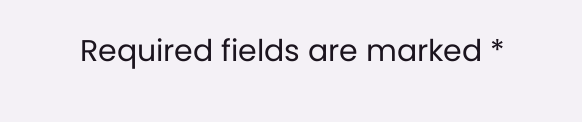Required fields are marked *